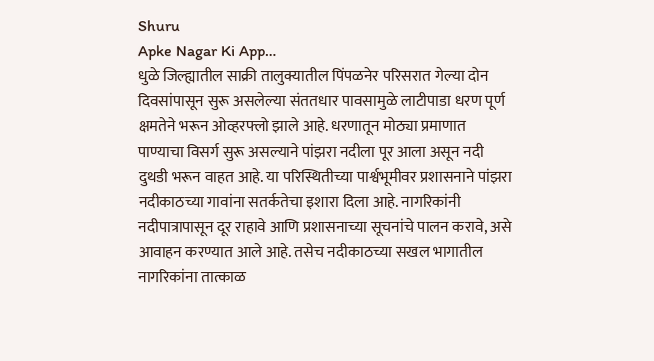Shuru
Apke Nagar Ki App…
धुळे जिल्ह्यातील साक्री तालुक्यातील पिंपळनेर परिसरात गेल्या दोन दिवसांपासून सुरू असलेल्या संततधार पावसामुळे लाटीपाडा धरण पूर्ण क्षमतेने भरून ओव्हरफ्लो झाले आहे. धरणातून मोठ्या प्रमाणात पाण्याचा विसर्ग सुरू असल्याने पांझरा नदीला पूर आला असून नदी दुथडी भरून वाहत आहे. या परिस्थितीच्या पार्श्वभूमीवर प्रशासनाने पांझरा नदीकाठच्या गावांना सतर्कतेचा इशारा दिला आहे. नागरिकांनी नदीपात्रापासून दूर राहावे आणि प्रशासनाच्या सूचनांचे पालन करावे, असे आवाहन करण्यात आले आहे. तसेच नदीकाठच्या सखल भागातील नागरिकांना तात्काळ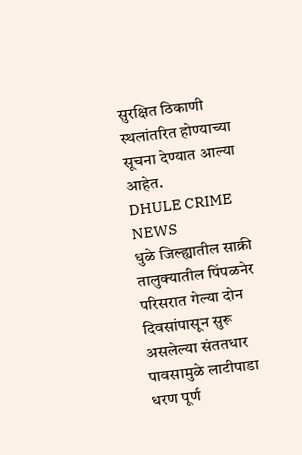सुरक्षित ठिकाणी स्थलांतरित होण्याच्या सूचना देण्यात आल्या आहेत.
DHULE CRIME NEWS
धुळे जिल्ह्यातील साक्री तालुक्यातील पिंपळनेर परिसरात गेल्या दोन दिवसांपासून सुरू असलेल्या संततधार पावसामुळे लाटीपाडा धरण पूर्ण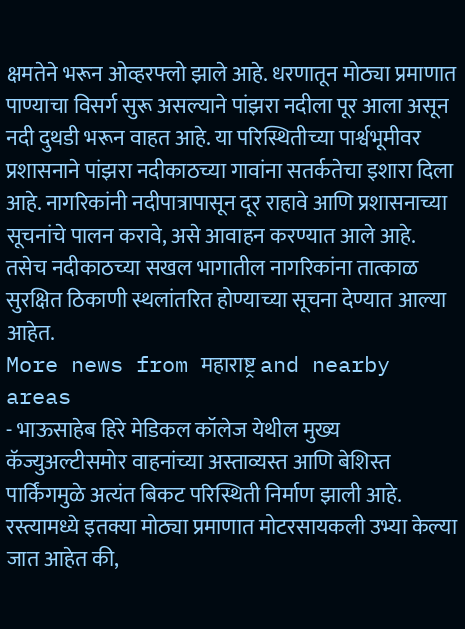क्षमतेने भरून ओव्हरफ्लो झाले आहे. धरणातून मोठ्या प्रमाणात पाण्याचा विसर्ग सुरू असल्याने पांझरा नदीला पूर आला असून नदी दुथडी भरून वाहत आहे. या परिस्थितीच्या पार्श्वभूमीवर प्रशासनाने पांझरा नदीकाठच्या गावांना सतर्कतेचा इशारा दिला आहे. नागरिकांनी नदीपात्रापासून दूर राहावे आणि प्रशासनाच्या सूचनांचे पालन करावे, असे आवाहन करण्यात आले आहे. तसेच नदीकाठच्या सखल भागातील नागरिकांना तात्काळ सुरक्षित ठिकाणी स्थलांतरित होण्याच्या सूचना देण्यात आल्या आहेत.
More news from महाराष्ट्र and nearby areas
- भाऊसाहेब हिरे मेडिकल कॉलेज येथील मुख्य कॅज्युअल्टीसमोर वाहनांच्या अस्ताव्यस्त आणि बेशिस्त पार्किंगमुळे अत्यंत बिकट परिस्थिती निर्माण झाली आहे. रस्त्यामध्ये इतक्या मोठ्या प्रमाणात मोटरसायकली उभ्या केल्या जात आहेत की,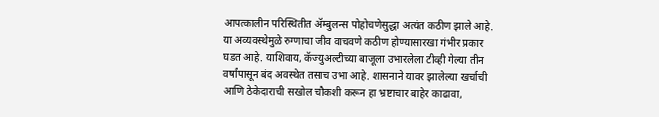आपत्कालीन परिस्थितीत ॲम्बुलन्स पोहोचणेसुद्धा अत्यंत कठीण झाले आहे. या अव्यवस्थेमुळे रुग्णाचा जीव वाचवणे कठीण होण्यासारखा गंभीर प्रकार घडत आहे. याशिवाय, कॅज्युअल्टीच्या बाजूला उभारलेला टीव्ही गेल्या तीन वर्षांपासून बंद अवस्थेत तसाच उभा आहे. शासनाने यावर झालेल्या खर्चाची आणि ठेकेदाराची सखोल चौकशी करून हा भ्रष्टाचार बाहेर काढावा,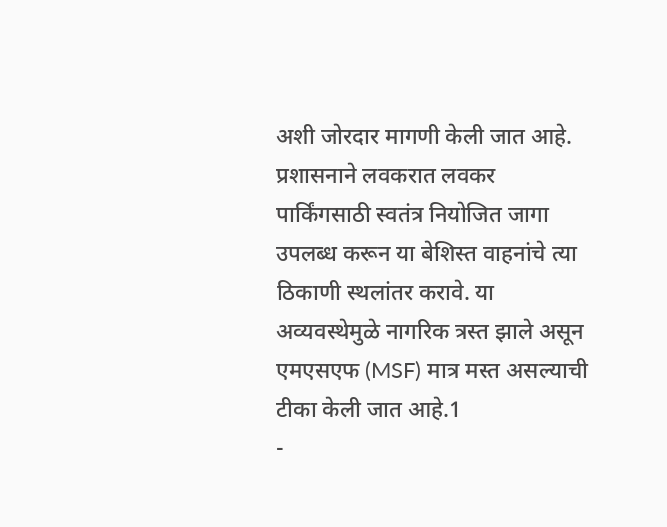अशी जोरदार मागणी केली जात आहे. प्रशासनाने लवकरात लवकर पार्किंगसाठी स्वतंत्र नियोजित जागा उपलब्ध करून या बेशिस्त वाहनांचे त्या ठिकाणी स्थलांतर करावे. या अव्यवस्थेमुळे नागरिक त्रस्त झाले असून एमएसएफ (MSF) मात्र मस्त असल्याची टीका केली जात आहे.1
-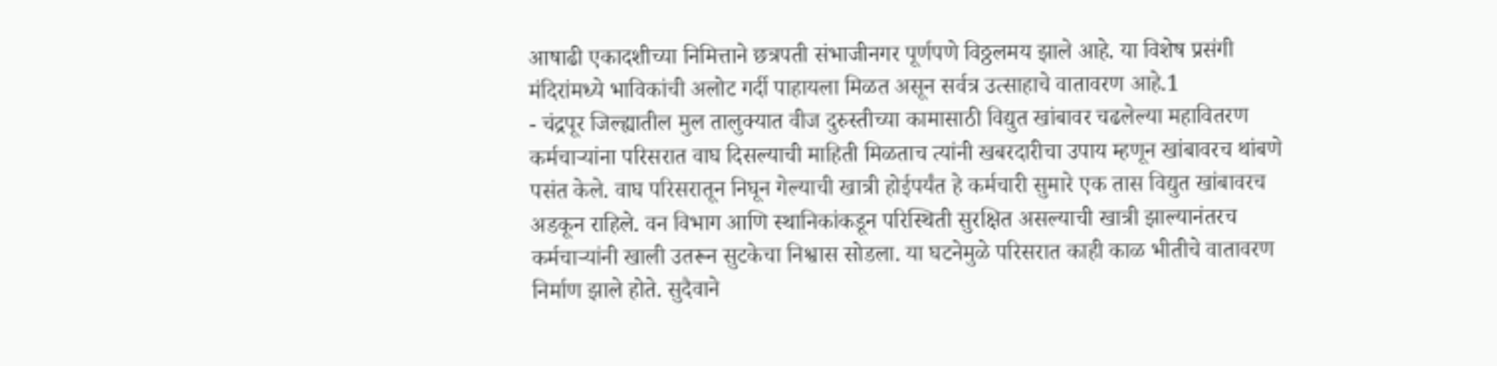आषाढी एकादशीच्या निमित्ताने छत्रपती संभाजीनगर पूर्णपणे विठ्ठलमय झाले आहे. या विशेष प्रसंगी मंदिरांमध्ये भाविकांची अलोट गर्दी पाहायला मिळत असून सर्वत्र उत्साहाचे वातावरण आहे.1
- चंद्रपूर जिल्ह्यातील मुल तालुक्यात वीज दुरुस्तीच्या कामासाठी विद्युत खांबावर चढलेल्या महावितरण कर्मचाऱ्यांना परिसरात वाघ दिसल्याची माहिती मिळताच त्यांनी खबरदारीचा उपाय म्हणून खांबावरच थांबणे पसंत केले. वाघ परिसरातून निघून गेल्याची खात्री होईपर्यंत हे कर्मचारी सुमारे एक तास विद्युत खांबावरच अडकून राहिले. वन विभाग आणि स्थानिकांकडून परिस्थिती सुरक्षित असल्याची खात्री झाल्यानंतरच कर्मचाऱ्यांनी खाली उतरून सुटकेचा निश्वास सोडला. या घटनेमुळे परिसरात काही काळ भीतीचे वातावरण निर्माण झाले होते. सुदैवाने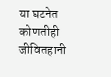या घटनेत कोणतीही जीवितहानी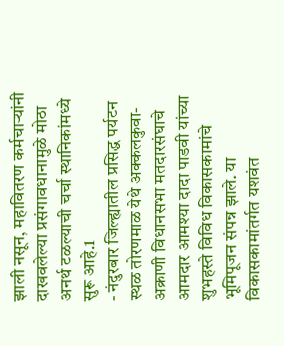झाली नसून, महावितरण कर्मचाऱ्यांनी दाखवलेल्या प्रसंगावधानामुळे मोठा अनर्थ टळल्याची चर्चा स्थानिकांमध्ये सुरू आहे.1
- नंदुरबार जिल्ह्यातील प्रसिद्ध पर्यटन स्थळ तोरणमाळ येथे अक्कलकुवा-अक्राणी विधानसभा मतदारसंघाचे आमदार आमश्या दादा पाडवी यांच्या शुभहस्ते विविध विकासकामांचे भूमिपूजन संपन्न झाले. या विकासकामांतर्गत यशवंत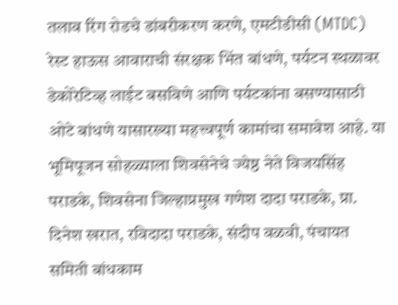तलाव रिंग रोडचे डांबरीकरण करणे, एमटीडीसी (MTDC) रेस्ट हाऊस आवाराची संरक्षक भिंत बांधणे, पर्यटन स्थळावर डेकोरेटिव्ह लाईट बसविणे आणि पर्यटकांना बसण्यासाठी ओटे बांधणे यासारख्या महत्त्वपूर्ण कामांचा समावेश आहे. या भूमिपूजन सोहळ्याला शिवसेनेचे ज्येष्ठ नेते विजयसिंह पराडके, शिवसेना जिल्हाप्रमुख गणेश दादा पराडके, प्रा. दिनेश खरात, रविदादा पराडके, संदीप वळवी, पंचायत समिती बांधकाम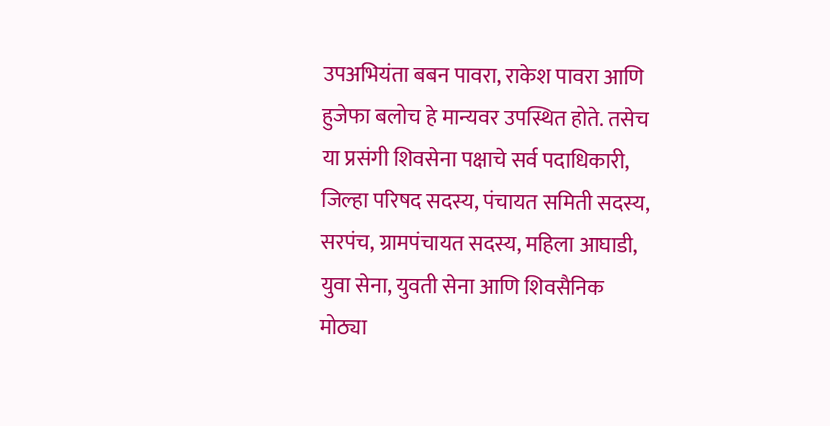उपअभियंता बबन पावरा, राकेश पावरा आणि हुजेफा बलोच हे मान्यवर उपस्थित होते. तसेच या प्रसंगी शिवसेना पक्षाचे सर्व पदाधिकारी, जिल्हा परिषद सदस्य, पंचायत समिती सदस्य, सरपंच, ग्रामपंचायत सदस्य, महिला आघाडी, युवा सेना, युवती सेना आणि शिवसैनिक मोठ्या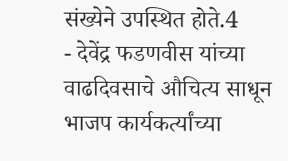संख्येने उपस्थित होते.4
- देवेंद्र फडणवीस यांच्या वाढदिवसाचे औचित्य साधून भाजप कार्यकर्त्यांच्या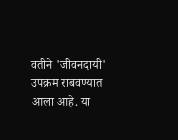वतीने 'जीवनदायी' उपक्रम राबवण्यात आला आहे. या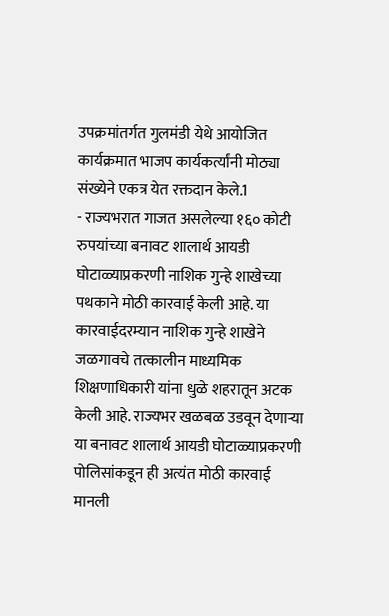उपक्रमांतर्गत गुलमंडी येथे आयोजित कार्यक्रमात भाजप कार्यकर्त्यांनी मोठ्या संख्येने एकत्र येत रक्तदान केले.1
- राज्यभरात गाजत असलेल्या १६० कोटी रुपयांच्या बनावट शालार्थ आयडी घोटाळ्याप्रकरणी नाशिक गुन्हे शाखेच्या पथकाने मोठी कारवाई केली आहे. या कारवाईदरम्यान नाशिक गुन्हे शाखेने जळगावचे तत्कालीन माध्यमिक शिक्षणाधिकारी यांना धुळे शहरातून अटक केली आहे. राज्यभर खळबळ उडवून देणाऱ्या या बनावट शालार्थ आयडी घोटाळ्याप्रकरणी पोलिसांकडून ही अत्यंत मोठी कारवाई मानली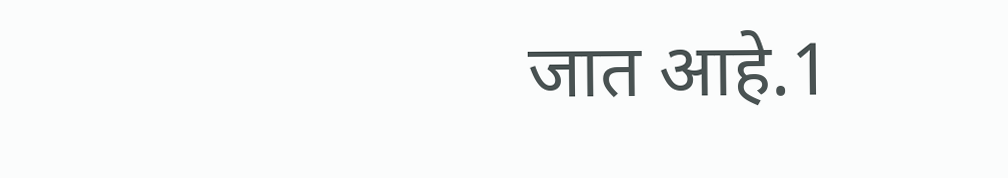जात आहे.1